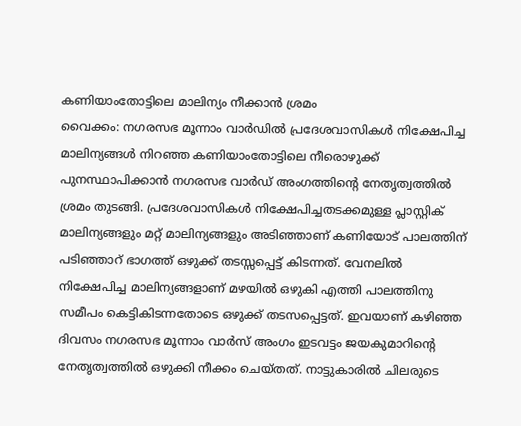കണിയാംതോട്ടിലെ മാലിന്യം നീക്കാൻ ശ്രമം
വൈക്കം: നഗരസഭ മൂന്നാം വാർഡിൽ പ്രദേശവാസികൾ നിക്ഷേപിച്ച മാലിന്യങ്ങൾ നിറഞ്ഞ കണിയാംതോട്ടിലെ നീരൊഴുക്ക് പുനസ്ഥാപിക്കാൻ നഗരസഭ വാർഡ് അംഗത്തിൻ്റെ നേതൃത്വത്തിൽ ശ്രമം തുടങ്ങി. പ്രദേശവാസികൾ നിക്ഷേപിച്ചതടക്കമുള്ള പ്ലാസ്റ്റിക് മാലിന്യങ്ങളും മറ്റ് മാലിന്യങ്ങളും അടിഞ്ഞാണ് കണിയോട് പാലത്തിന് പടിഞ്ഞാറ് ഭാഗത്ത് ഒഴുക്ക് തടസ്സപ്പെട്ട് കിടന്നത്. വേനലിൽ നിക്ഷേപിച്ച മാലിന്യങ്ങളാണ് മഴയിൽ ഒഴുകി എത്തി പാലത്തിനു സമീപം കെട്ടികിടന്നതോടെ ഒഴുക്ക് തടസപ്പെട്ടത്. ഇവയാണ് കഴിഞ്ഞ ദിവസം നഗരസഭ മൂന്നാം വാർസ് അംഗം ഇടവട്ടം ജയകുമാറിൻ്റെ നേതൃത്വത്തിൽ ഒഴുക്കി നീക്കം ചെയ്തത്. നാട്ടുകാരിൽ ചിലരുടെ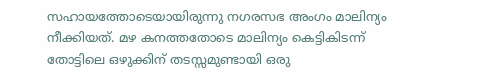സഹായത്തോടെയായിരുന്നു നഗരസഭ അംഗം മാലിന്യം നീക്കിയത്. മഴ കനത്തതോടെ മാലിന്യം കെട്ടികിടന്ന് തോട്ടിലെ ഒഴുക്കിന് തടസ്സമുണ്ടായി ഒരു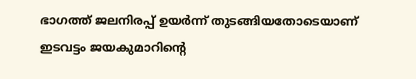ഭാഗത്ത് ജലനിരപ്പ് ഉയർന്ന് തുടങ്ങിയതോടെയാണ് ഇടവട്ടം ജയകുമാറിൻ്റെ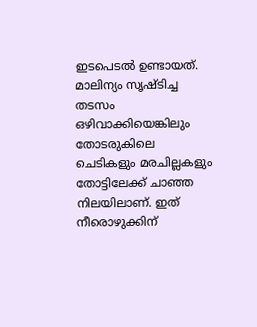ഇടപെടൽ ഉണ്ടായത്. മാലിന്യം സൃഷ്ടിച്ച തടസം ഒഴിവാക്കിയെങ്കിലും തോടരുകിലെ ചെടികളും മരചില്ലകളും തോട്ടിലേക്ക് ചാഞ്ഞ നിലയിലാണ്. ഇത് നീരൊഴുക്കിന്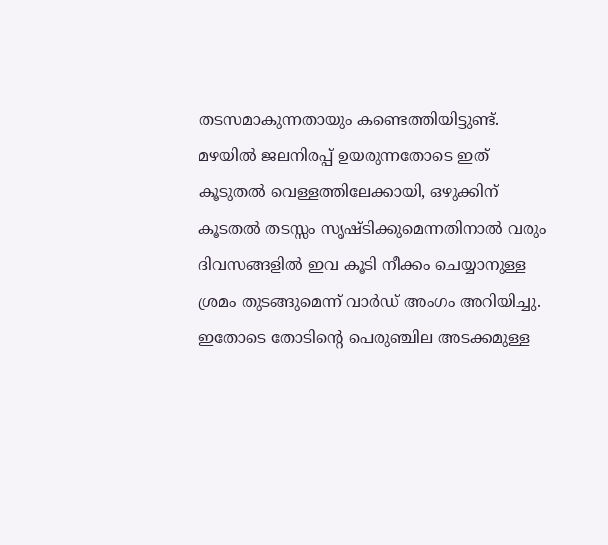തടസമാകുന്നതായും കണ്ടെത്തിയിട്ടുണ്ട്. മഴയിൽ ജലനിരപ്പ് ഉയരുന്നതോടെ ഇത് കൂടുതൽ വെള്ളത്തിലേക്കായി, ഒഴുക്കിന് കൂടതൽ തടസ്സം സൃഷ്ടിക്കുമെന്നതിനാൽ വരും ദിവസങ്ങളിൽ ഇവ കൂടി നീക്കം ചെയ്യാനുള്ള ശ്രമം തുടങ്ങുമെന്ന് വാർഡ് അംഗം അറിയിച്ചു. ഇതോടെ തോടിൻ്റെ പെരുഞ്ചില അടക്കമുള്ള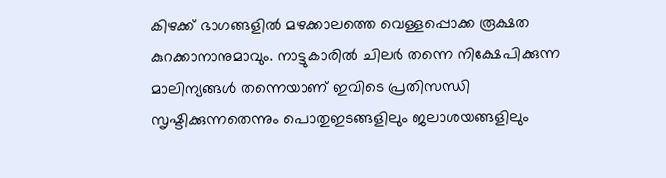കിഴക്ക് ഭാഗങ്ങളിൽ മഴക്കാലത്തെ വെള്ളപ്പൊക്ക രൂക്ഷത കുറക്കാനാനുമാവും. നാട്ടുകാരിൽ ചിലർ തന്നെ നിക്ഷേപിക്കുന്ന മാലിന്യങ്ങൾ തന്നെയാണ് ഇവിടെ പ്രതിസന്ധി സൃഷ്ടിക്കുന്നതെന്നും പൊതുഇടങ്ങളിലും ജലാശയങ്ങളിലും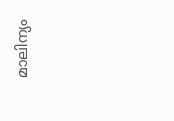മാലിന്യം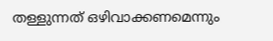തള്ളുന്നത് ഒഴിവാക്കണമെന്നും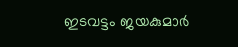ഇടവട്ടം ജയകുമാർ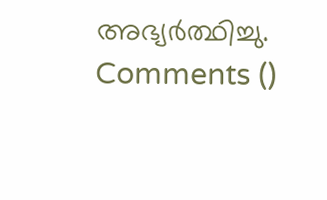അഭ്യർത്ഥിച്ചു.
Comments ()